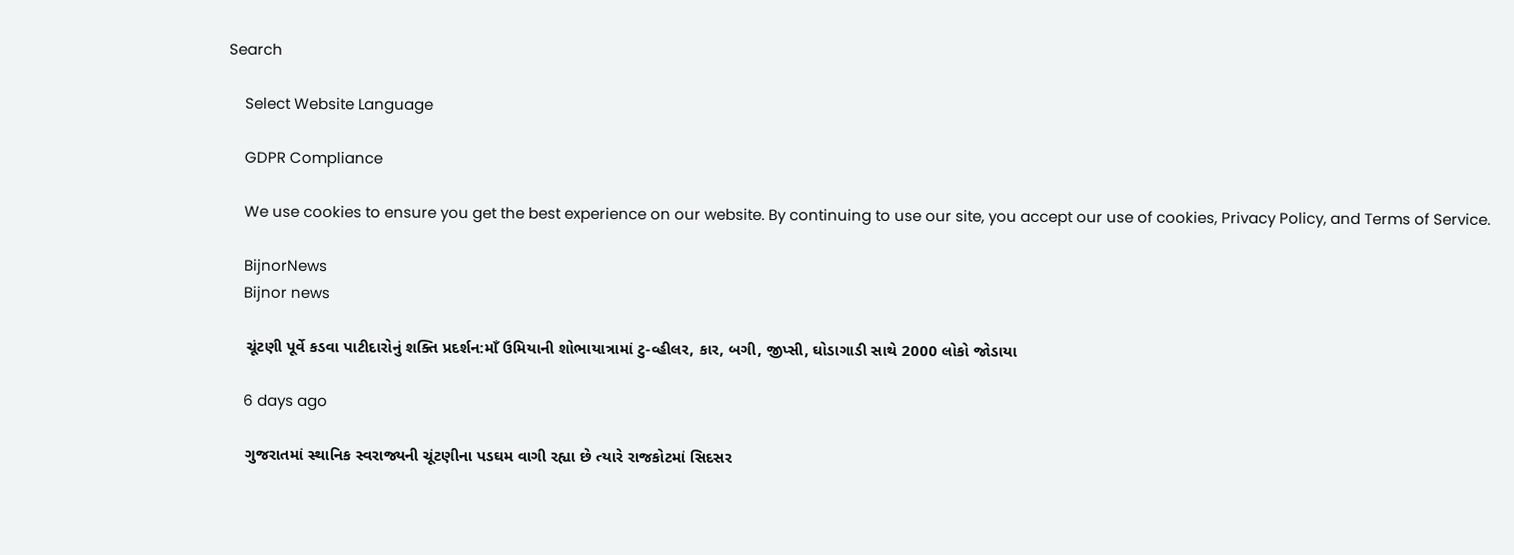Search

    Select Website Language

    GDPR Compliance

    We use cookies to ensure you get the best experience on our website. By continuing to use our site, you accept our use of cookies, Privacy Policy, and Terms of Service.

    BijnorNews
    Bijnor news

    ચૂંટણી પૂર્વે કડવા પાટીદારોનું શક્તિ પ્રદર્શન:માઁ ઉમિયાની શોભાયાત્રામાં ટુ-વ્હીલર, કાર, બગી, જીપ્સી, ઘોડાગાડી સાથે 2000 લોકો જોડાયા

    6 days ago

    ગુજરાતમાં સ્થાનિક સ્વરાજ્યની ચૂંટણીના પડઘમ વાગી રહ્યા છે ત્યારે રાજકોટમાં સિદસર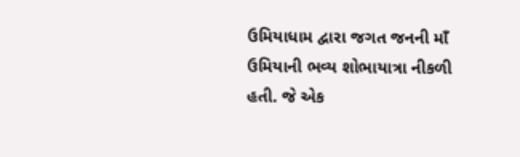ઉમિયાધામ દ્વારા જગત જનની માઁ ઉમિયાની ભવ્ય શોભાયાત્રા નીકળી હતી. જે એક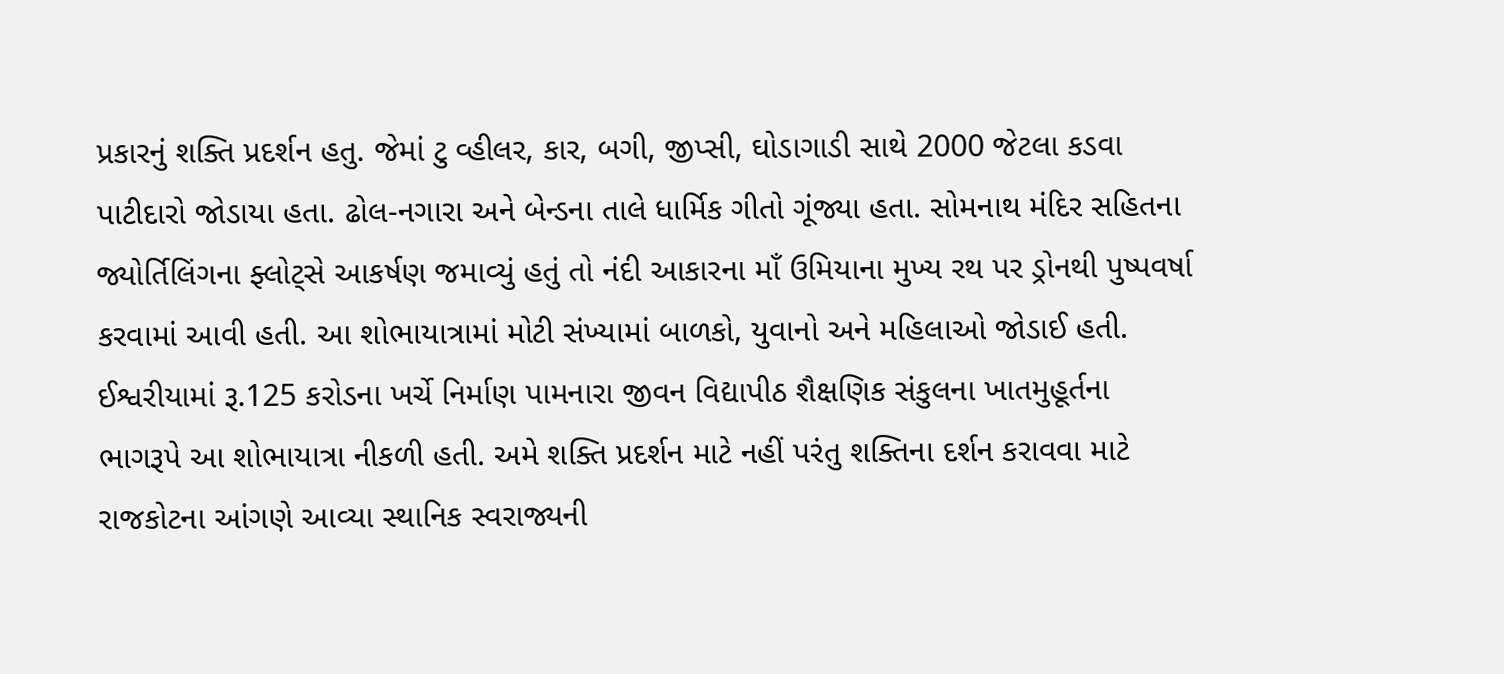પ્રકારનું શક્તિ પ્રદર્શન હતુ. જેમાં ટુ વ્હીલર, કાર, બગી, જીપ્સી, ઘોડાગાડી સાથે 2000 જેટલા કડવા પાટીદારો જોડાયા હતા. ઢોલ-નગારા અને બેન્ડના તાલે ધાર્મિક ગીતો ગૂંજ્યા હતા. સોમનાથ મંદિર સહિતના જ્યોર્તિલિંગના ફ્લોટ્સે આકર્ષણ જમાવ્યું હતું તો નંદી આકારના માઁ ઉમિયાના મુખ્ય રથ પર ડ્રોનથી પુષ્પવર્ષા કરવામાં આવી હતી. આ શોભાયાત્રામાં મોટી સંખ્યામાં બાળકો, યુવાનો અને મહિલાઓ જોડાઈ હતી. ઈશ્વરીયામાં રૂ.125 કરોડના ખર્ચે નિર્માણ પામનારા જીવન વિદ્યાપીઠ શૈક્ષણિક સંકુલના ખાતમુહૂર્તના ભાગરૂપે આ શોભાયાત્રા નીકળી હતી. અમે શક્તિ પ્રદર્શન માટે નહીં પરંતુ શક્તિના દર્શન કરાવવા માટે રાજકોટના આંગણે આવ્યા સ્થાનિક સ્વરાજ્યની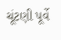ચૂંટણી પૂર્વે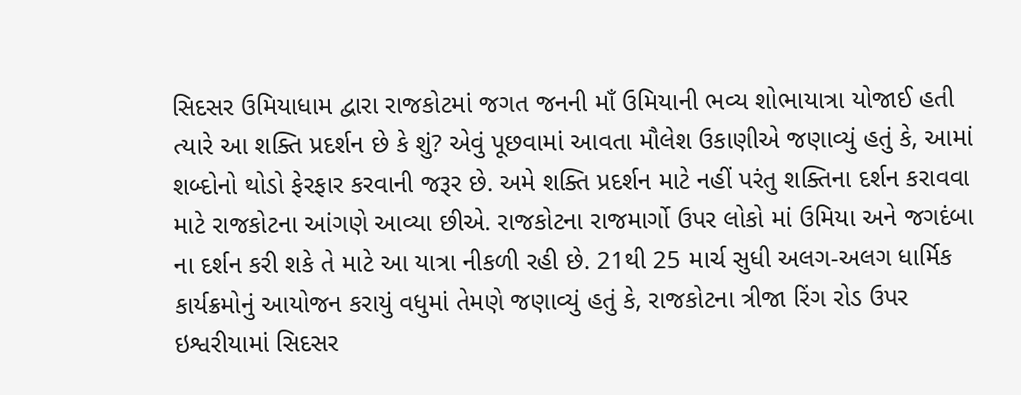સિદસર ઉમિયાધામ દ્વારા રાજકોટમાં જગત જનની માઁ ઉમિયાની ભવ્ય શોભાયાત્રા યોજાઈ હતી ત્યારે આ શક્તિ પ્રદર્શન છે કે શું? એવું પૂછવામાં આવતા મૌલેશ ઉકાણીએ જણાવ્યું હતું કે, આમાં શબ્દોનો થોડો ફેરફાર કરવાની જરૂર છે. અમે શક્તિ પ્રદર્શન માટે નહીં પરંતુ શક્તિના દર્શન કરાવવા માટે રાજકોટના આંગણે આવ્યા છીએ. રાજકોટના રાજમાર્ગો ઉપર લોકો માં ઉમિયા અને જગદંબા ના દર્શન કરી શકે તે માટે આ યાત્રા નીકળી રહી છે. 21થી 25 માર્ચ સુધી અલગ-અલગ ધાર્મિક કાર્યક્રમોનું આયોજન કરાયું વધુમાં તેમણે જણાવ્યું હતું કે, રાજકોટના ત્રીજા રિંગ રોડ ઉપર ઇશ્વરીયામાં સિદસર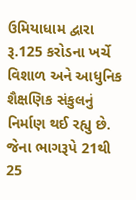ઉમિયાધામ દ્વારા રૂ.125 કરોડના ખર્ચે વિશાળ અને આધુનિક શૈક્ષણિક સંકુલનું નિર્માણ થઈ રહ્યુ છે. જેના ભાગરૂપે 21થી 25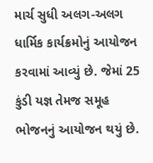માર્ચ સુધી અલગ-અલગ ધાર્મિક કાર્યક્રમોનું આયોજન કરવામાં આવ્યું છે. જેમાં 25 કુંડી યજ્ઞ તેમજ સમૂહ ભોજનનું આયોજન થયું છે.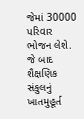જેમાં 30000 પરિવાર ભોજન લેશે. જે બાદ શૈક્ષણિક સંકુલનું ખાતમુહૂર્ત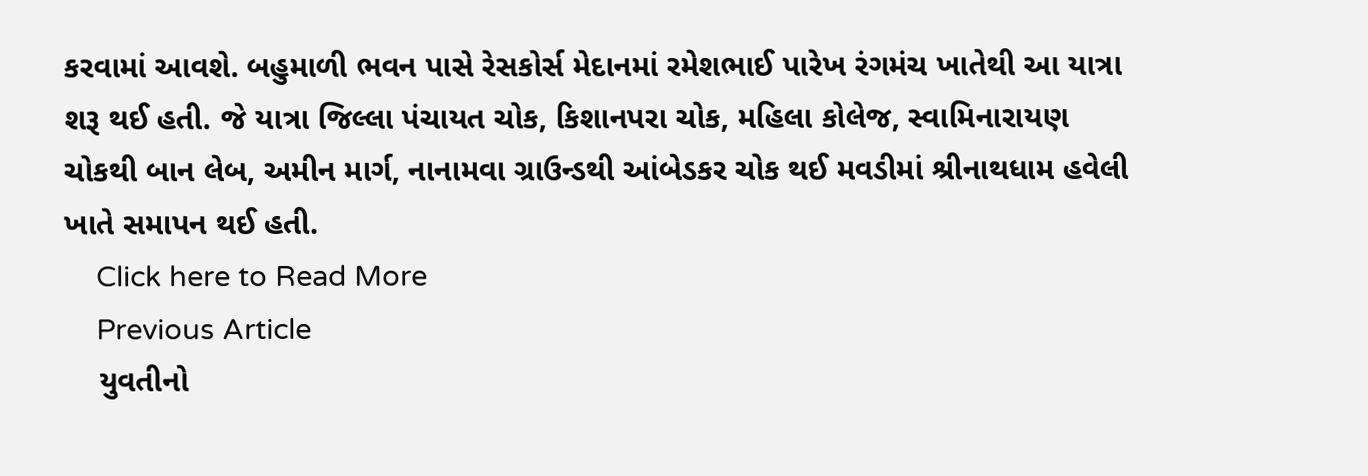કરવામાં આવશે. બહુમાળી ભવન પાસે રેસકોર્સ મેદાનમાં રમેશભાઈ પારેખ રંગમંચ ખાતેથી આ યાત્રા શરૂ થઈ હતી. જે યાત્રા જિલ્લા પંચાયત ચોક, કિશાનપરા ચોક, મહિલા કોલેજ, સ્વામિનારાયણ ચોકથી બાન લેબ, અમીન માર્ગ, નાનામવા ગ્રાઉન્ડથી આંબેડકર ચોક થઈ મવડીમાં શ્રીનાથધામ હવેલી ખાતે સમાપન થઈ હતી.
    Click here to Read More
    Previous Article
    યુવતીનો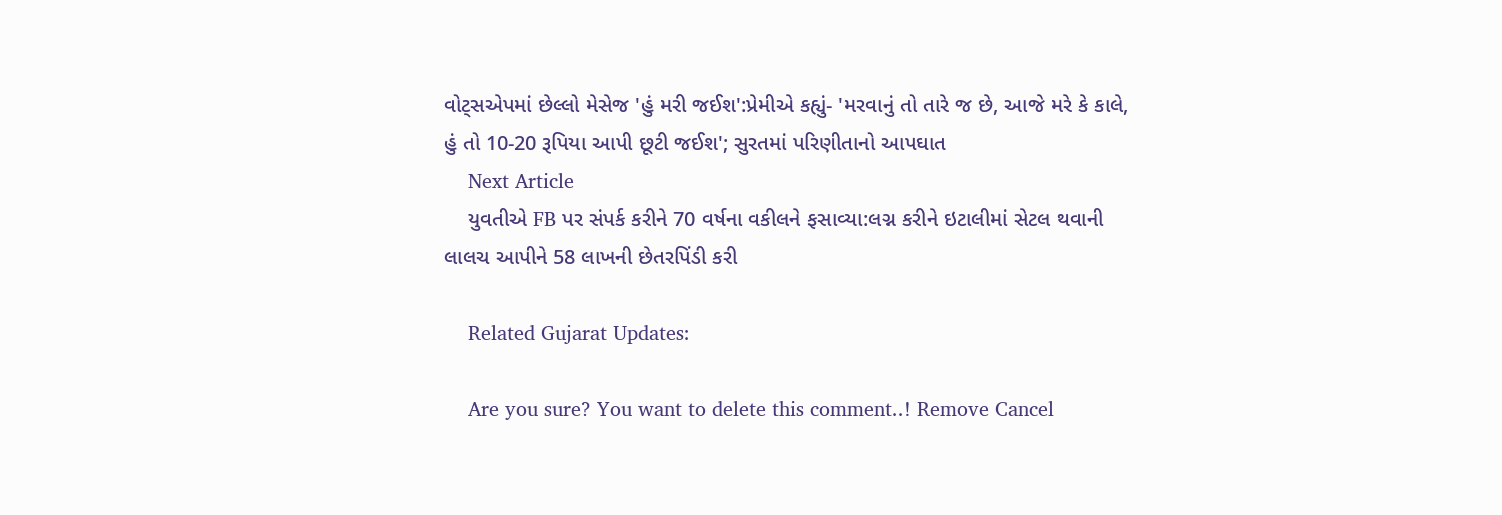વોટ્સએપમાં છેલ્લો મેસેજ 'હું મરી જઈશ':પ્રેમીએ કહ્યું- 'મરવાનું તો તારે જ છે, આજે મરે કે કાલે, હું તો 10-20 રૂપિયા આપી છૂટી જઈશ'; સુરતમાં પરિણીતાનો આપઘાત
    Next Article
    યુવતીએ FB પર સંપર્ક કરીને 70 વર્ષના વકીલને ફસાવ્યા:લગ્ન કરીને ઇટાલીમાં સેટલ થવાની લાલચ આપીને 58 લાખની છેતરપિંડી કરી

    Related Gujarat Updates:

    Are you sure? You want to delete this comment..! Remove Cancel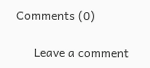Comments (0)

      Leave a comment